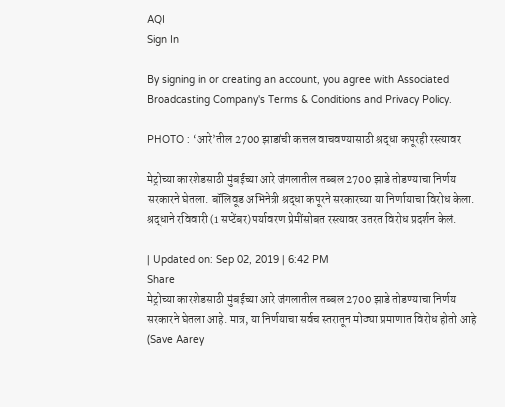AQI
Sign In

By signing in or creating an account, you agree with Associated Broadcasting Company's Terms & Conditions and Privacy Policy.

PHOTO : ‘आरे’तील 2700 झाडांची कत्तल वाचवण्यासाठी श्रद्धा कपूरही रस्त्यावर

मेट्रोच्या कारशेडसाठी मुंबईच्या आरे जंगलातील तब्बल 2700 झाडे तोडण्याचा निर्णय सरकारने घेतला. बॉलिवूड अभिनेत्री श्रद्धा कपूरने सरकारच्या या निर्णायाचा विरोध केला. श्रद्धाने रविवारी (1 सप्टेंबर)पर्यावरण प्रेमींसोबत रस्त्यावर उतरत विरोध प्रदर्शन केलं.

| Updated on: Sep 02, 2019 | 6:42 PM
Share
मेट्रोच्या कारशेडसाठी मुंबईच्या आरे जंगलातील तब्बल 2700 झाडे तोडण्याचा निर्णय सरकारने घेतला आहे. मात्र, या निर्णयाचा सर्वच स्तरातून मोठ्या प्रमाणात विरोध होतो आहे (Save Aarey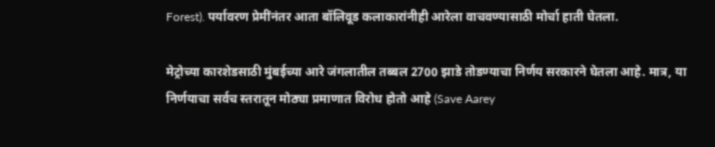Forest). पर्यावरण प्रेमींनंतर आता बॉलिवूड कलाकारांनीही आरेला वाचवण्यासाठी मोर्चा हाती घेतला.

मेट्रोच्या कारशेडसाठी मुंबईच्या आरे जंगलातील तब्बल 2700 झाडे तोडण्याचा निर्णय सरकारने घेतला आहे. मात्र, या निर्णयाचा सर्वच स्तरातून मोठ्या प्रमाणात विरोध होतो आहे (Save Aarey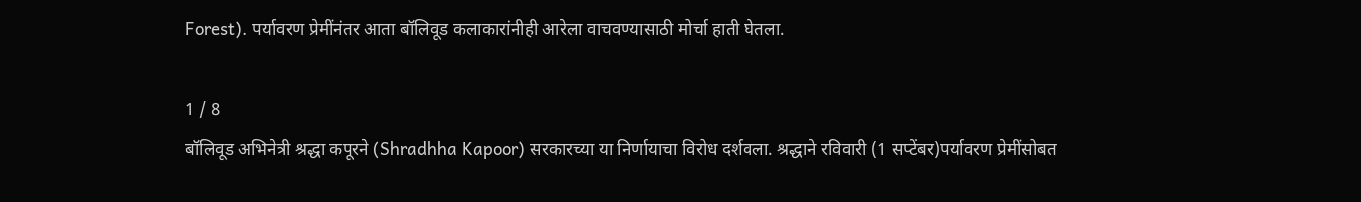Forest). पर्यावरण प्रेमींनंतर आता बॉलिवूड कलाकारांनीही आरेला वाचवण्यासाठी मोर्चा हाती घेतला.

1 / 8
बॉलिवूड अभिनेत्री श्रद्धा कपूरने (Shradhha Kapoor) सरकारच्या या निर्णायाचा विरोध दर्शवला. श्रद्धाने रविवारी (1 सप्टेंबर)पर्यावरण प्रेमींसोबत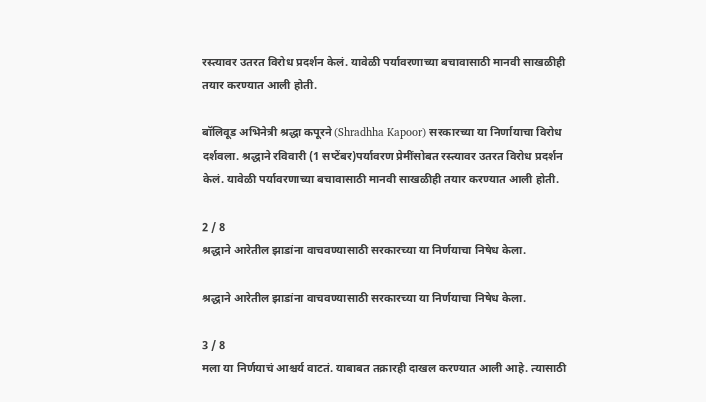रस्त्यावर उतरत विरोध प्रदर्शन केलं. यावेळी पर्यावरणाच्या बचावासाठी मानवी साखळीही तयार करण्यात आली होती.

बॉलिवूड अभिनेत्री श्रद्धा कपूरने (Shradhha Kapoor) सरकारच्या या निर्णायाचा विरोध दर्शवला. श्रद्धाने रविवारी (1 सप्टेंबर)पर्यावरण प्रेमींसोबत रस्त्यावर उतरत विरोध प्रदर्शन केलं. यावेळी पर्यावरणाच्या बचावासाठी मानवी साखळीही तयार करण्यात आली होती.

2 / 8
श्रद्धाने आरेतील झाडांना वाचवण्यासाठी सरकारच्या या निर्णयाचा निषेध केला.

श्रद्धाने आरेतील झाडांना वाचवण्यासाठी सरकारच्या या निर्णयाचा निषेध केला.

3 / 8
मला या निर्णयाचं आश्चर्य वाटतं. याबाबत तक्रारही दाखल करण्यात आली आहे. त्यासाठी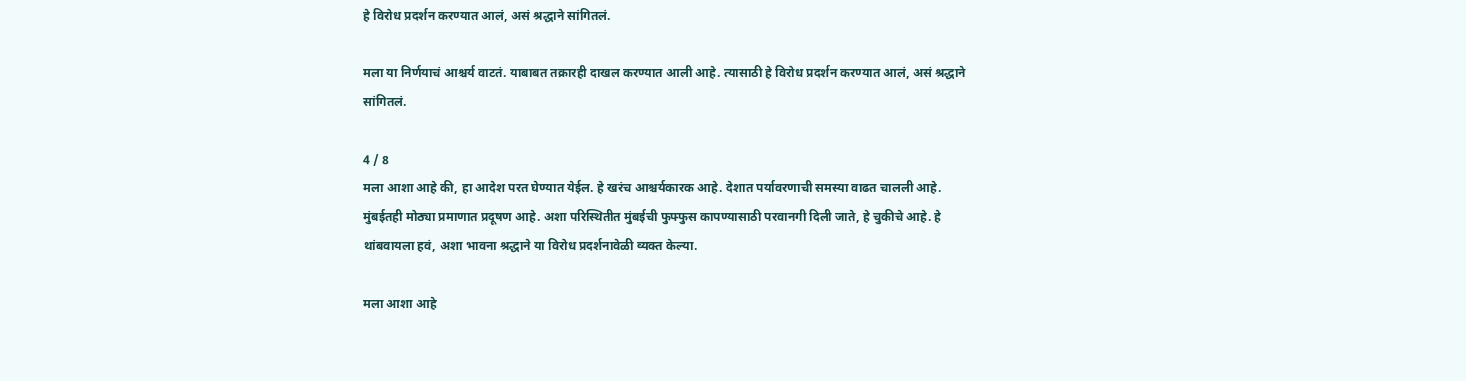हे विरोध प्रदर्शन करण्यात आलं, असं श्रद्धाने सांगितलं.

मला या निर्णयाचं आश्चर्य वाटतं. याबाबत तक्रारही दाखल करण्यात आली आहे. त्यासाठी हे विरोध प्रदर्शन करण्यात आलं, असं श्रद्धाने सांगितलं.

4 / 8
मला आशा आहे की, हा आदेश परत घेण्यात येईल. हे खरंच आश्चर्यकारक आहे. देशात पर्यावरणाची समस्या वाढत चालली आहे. मुंबईतही मोठ्या प्रमाणात प्रदूषण आहे. अशा परिस्थितीत मुंबईची फुफ्फुस कापण्यासाठी परवानगी दिली जाते, हे चुकीचे आहे. हे थांबवायला हवं, अशा भावना श्रद्धाने या विरोध प्रदर्शनावेळी व्यक्त केल्या.

मला आशा आहे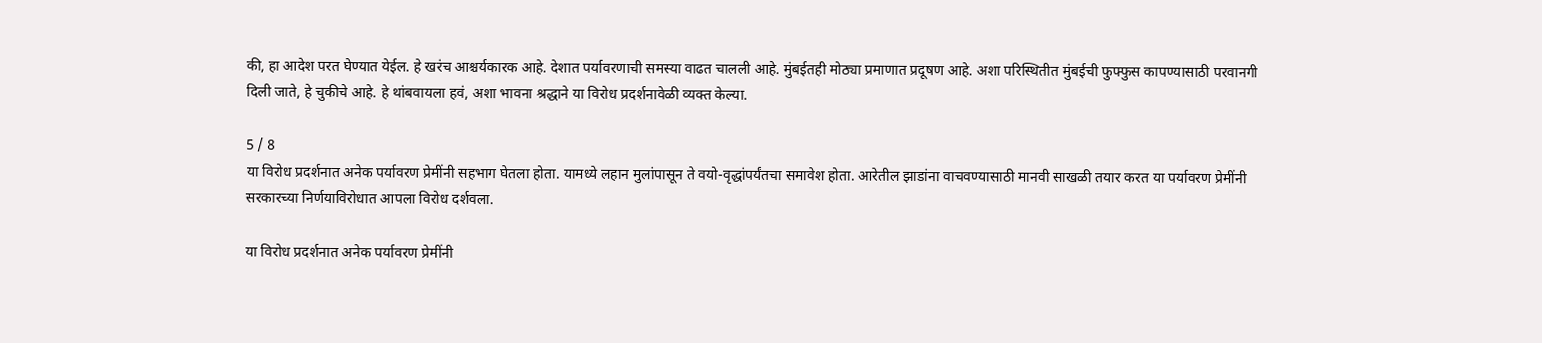की, हा आदेश परत घेण्यात येईल. हे खरंच आश्चर्यकारक आहे. देशात पर्यावरणाची समस्या वाढत चालली आहे. मुंबईतही मोठ्या प्रमाणात प्रदूषण आहे. अशा परिस्थितीत मुंबईची फुफ्फुस कापण्यासाठी परवानगी दिली जाते, हे चुकीचे आहे. हे थांबवायला हवं, अशा भावना श्रद्धाने या विरोध प्रदर्शनावेळी व्यक्त केल्या.

5 / 8
या विरोध प्रदर्शनात अनेक पर्यावरण प्रेमींनी सहभाग घेतला होता. यामध्ये लहान मुलांपासून ते वयो-वृद्धांपर्यंतचा समावेश होता. आरेतील झाडांना वाचवण्यासाठी मानवी साखळी तयार करत या पर्यावरण प्रेमींनी सरकारच्या निर्णयाविरोधात आपला विरोध दर्शवला.

या विरोध प्रदर्शनात अनेक पर्यावरण प्रेमींनी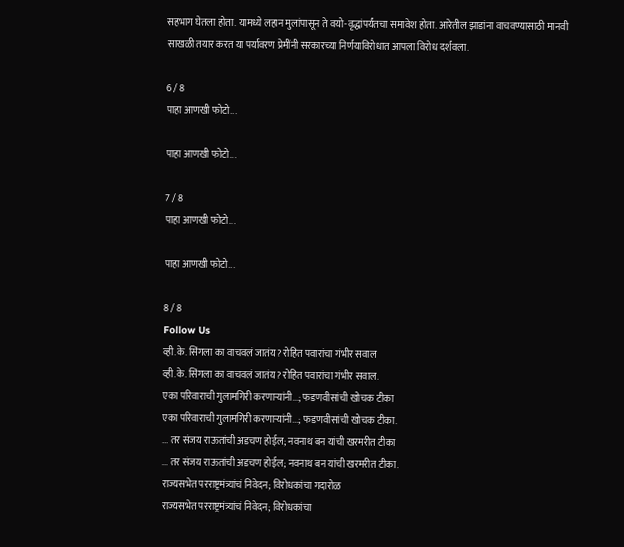सहभाग घेतला होता. यामध्ये लहान मुलांपासून ते वयो-वृद्धांपर्यंतचा समावेश होता. आरेतील झाडांना वाचवण्यासाठी मानवी साखळी तयार करत या पर्यावरण प्रेमींनी सरकारच्या निर्णयाविरोधात आपला विरोध दर्शवला.

6 / 8
पाहा आणखी फोटो...

पाहा आणखी फोटो...

7 / 8
पाहा आणखी फोटो...

पाहा आणखी फोटो...

8 / 8
Follow Us
व्ही.के. सिंगला का वाचवलं जातंय? रोहित पवारांचा गंभीर सवाल
व्ही.के. सिंगला का वाचवलं जातंय? रोहित पवारांचा गंभीर सवाल.
एका परिवाराची गुलामगिरी करणाऱ्यांनी...; फडणवीसांची खोचक टीका
एका परिवाराची गुलामगिरी करणाऱ्यांनी...; फडणवीसांची खोचक टीका.
... तर संजय राऊतांची अडचण होईल; नवनाथ बन यांची खरमरीत टीका
... तर संजय राऊतांची अडचण होईल; नवनाथ बन यांची खरमरीत टीका.
राज्यसभेत परराष्ट्रमंत्र्यांचं निवेदन; विरोधकांचा गदारोळ
राज्यसभेत परराष्ट्रमंत्र्यांचं निवेदन; विरोधकांचा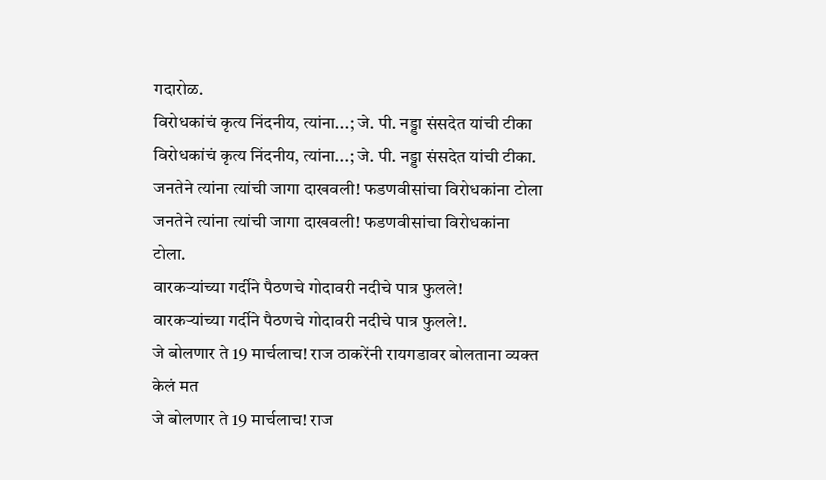गदारोळ.
विरोधकांचं कृत्य निंदनीय, त्यांना...; जे. पी. नड्डा संसदेत यांची टीका
विरोधकांचं कृत्य निंदनीय, त्यांना...; जे. पी. नड्डा संसदेत यांची टीका.
जनतेने त्यांना त्यांची जागा दाखवली! फडणवीसांचा विरोधकांना टोला
जनतेने त्यांना त्यांची जागा दाखवली! फडणवीसांचा विरोधकांना टोला.
वारकऱ्यांच्या गर्दीने पैठणचे गोदावरी नदीचे पात्र फुलले!
वारकऱ्यांच्या गर्दीने पैठणचे गोदावरी नदीचे पात्र फुलले!.
जे बोलणार ते 19 मार्चलाच! राज ठाकरेंनी रायगडावर बोलताना व्यक्त केलं मत
जे बोलणार ते 19 मार्चलाच! राज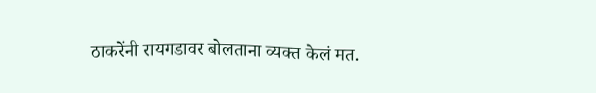ठाकरेंनी रायगडावर बोलताना व्यक्त केलं मत.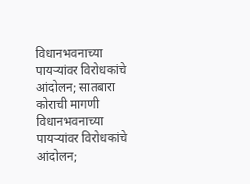विधानभवनाच्या पायऱ्यांवर विरोधकांचे आंदोलन; सातबारा कोराची मागणी
विधानभवनाच्या पायऱ्यांवर विरोधकांचे आंदोलन;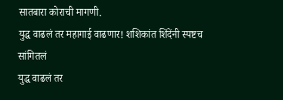सातबारा कोराची मागणी.
युद्ध वाढलं तर महागाई वाढणार! शशिकांत शिंदेंनी स्पष्टच सांगितलं
युद्ध वाढलं तर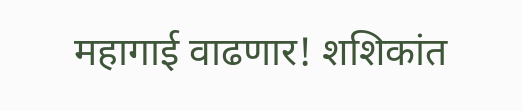महागाई वाढणार! शशिकांत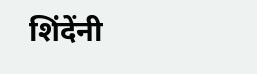शिंदेंनी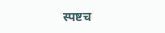स्पष्टच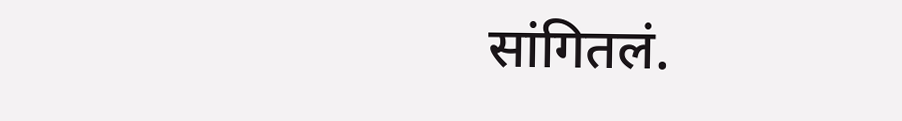सांगितलं.